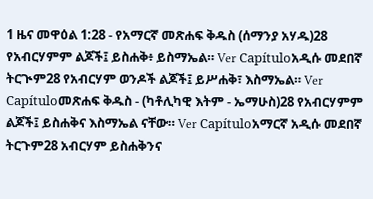1 ዜና መዋዕል 1:28 - የአማርኛ መጽሐፍ ቅዱስ (ሰማንያ አሃዱ)28 የአብርሃምም ልጆች፤ ይስሐቅ፥ ይስማኤል። Ver Capítuloአዲሱ መደበኛ ትርጒም28 የአብርሃም ወንዶች ልጆች፤ ይሥሐቅ፣ እስማኤል። Ver Capítuloመጽሐፍ ቅዱስ - (ካቶሊካዊ እትም - ኤማሁስ)28 የአብርሃምም ልጆች፤ ይስሐቅና እስማኤል ናቸው። Ver Capítuloአማርኛ አዲሱ መደበኛ ትርጉም28 አብርሃም ይስሐቅንና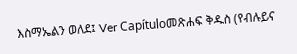እስማኤልን ወለደ፤ Ver Capítuloመጽሐፍ ቅዱስ (የብሉይና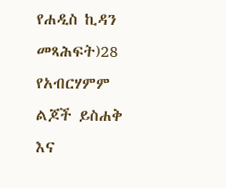የሐዲስ ኪዳን መጻሕፍት)28 የአብርሃምም ልጆች ይስሐቅ እና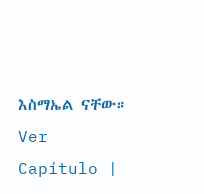እስማኤል ናቸው። Ver Capítulo |